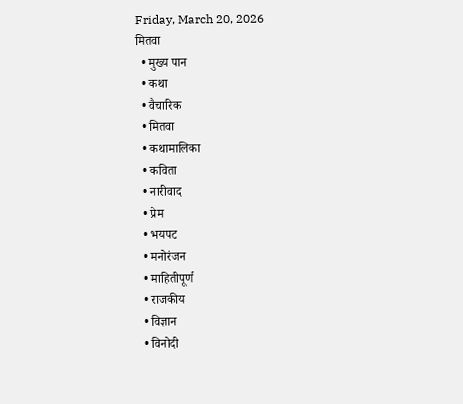Friday, March 20, 2026
मितवा
  • मुख्य पान
  • कथा
  • वैचारिक
  • मितवा
  • कथामालिका
  • कविता
  • नारीवाद
  • प्रेम
  • भयपट
  • मनोरंजन
  • माहितीपूर्ण
  • राजकीय
  • विज्ञान
  • विनोदी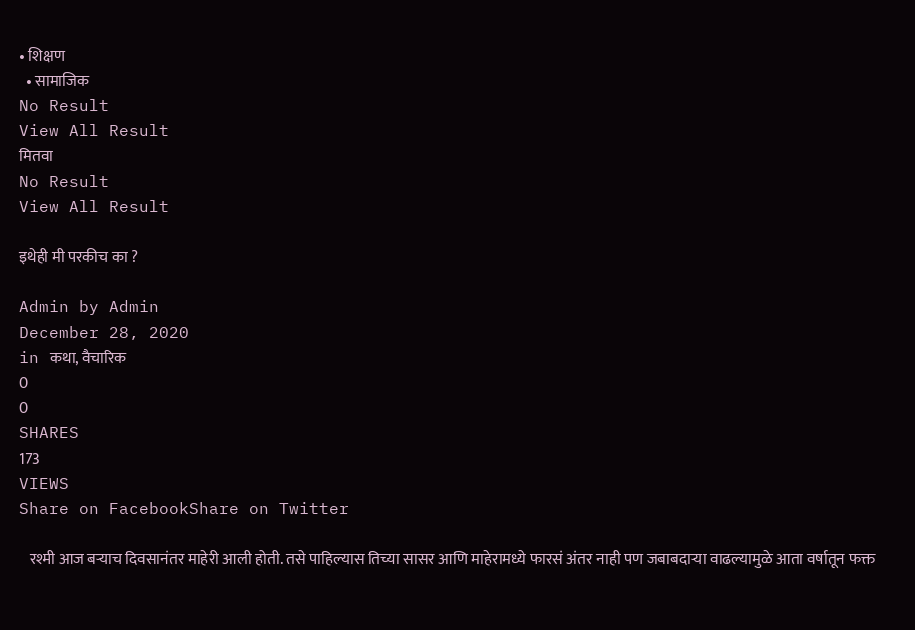• शिक्षण
  • सामाजिक
No Result
View All Result
मितवा
No Result
View All Result

इथेही मी परकीच का ?

Admin by Admin
December 28, 2020
in कथा, वैचारिक
0
0
SHARES
173
VIEWS
Share on FacebookShare on Twitter

   रश्मी आज बऱ्याच दिवसानंतर माहेरी आली होती. तसे पाहिल्यास तिच्या सासर आणि माहेरामध्ये फारसं अंतर नाही पण जबाबदाऱ्या वाढल्यामुळे आता वर्षातून फक्त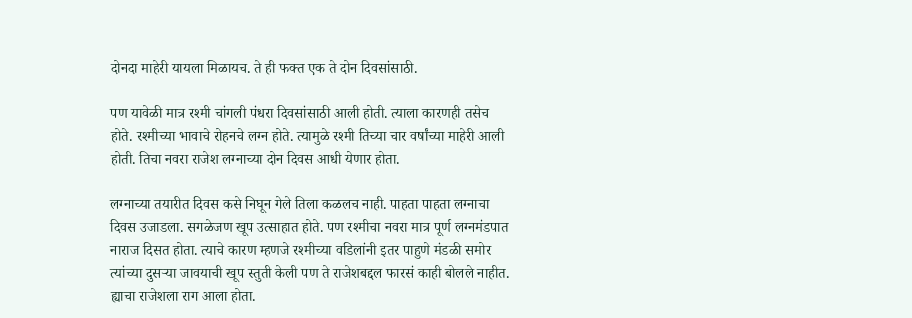दोनदा माहेरी यायला मिळायच. ते ही फक्त एक ते दोन दिवसांसाठी.

पण यावेळी मात्र रश्मी चांगली पंधरा दिवसांसाठी आली होती. त्याला कारणही तसेच होते. रश्मीच्या भावाचे रोहनचे लग्न होते. त्यामुळे रश्मी तिच्या चार वर्षांच्या माहेरी आली होती. तिचा नवरा राजेश लग्नाच्या दोन दिवस आधी येणार होता.

लग्नाच्या तयारीत दिवस कसे निघून गेले तिला कळलच नाही. पाहता पाहता लग्नाचा दिवस उजाडला. सगळेजण खूप उत्साहात होते. पण रश्मीचा नवरा मात्र पूर्ण लग्नमंडपात नाराज दिसत होता. त्याचे कारण म्हणजे रश्मीच्या वडिलांनी इतर पाहुणे मंडळी समोर त्यांच्या दुसऱ्या जावयाची खूप स्तुती केली पण ते राजेशबद्दल फारसं काही बोलले नाहीत. ह्याचा राजेशला राग आला होता.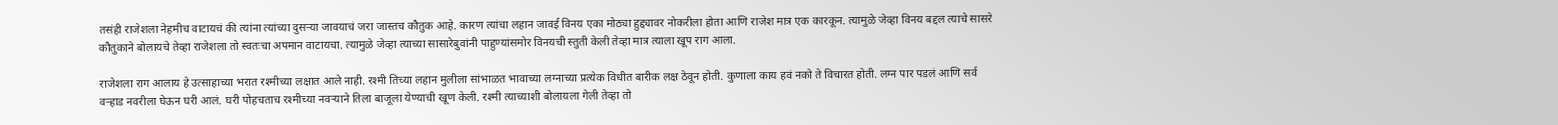तसंही राजेशला नेहमीच वाटायचं की त्यांना त्यांच्या दुसऱ्या जावयाचं जरा जास्तच कौतुक आहे. कारण त्यांचा लहान जावई विनय एका मोठ्या हुद्द्यावर नोकरीला होता आणि राजेश मात्र एक कारकून. त्यामुळे जेव्हा विनय बद्दल त्याचे सासरे कौतुकाने बोलायचे तेव्हा राजेशला तो स्वतःचा अपमान वाटायचा. त्यामुळे जेव्हा त्याच्या सासारेबुवांनी पाहुण्यांसमोर विनयची स्तुती केली तेव्हा मात्र त्याला खूप राग आला.

राजेशला राग आलाय हे उत्साहाच्या भरात रश्मीच्या लक्षात आले नाही. रश्मी तिच्या लहान मुलीला सांभाळत भावाच्या लग्नाच्या प्रत्येक विधीत बारीक लक्ष ठेवून होती. कुणाला काय हवं नको ते विचारत होती. लग्न पार पडलं आणि सर्व वऱ्हाड नवरीला घेऊन घरी आलं. घरी पोहचताच रश्मीच्या नवऱ्याने तिला बाजूला येण्याची खूण केली. रश्मी त्याच्याशी बोलायला गेली तेव्हा तो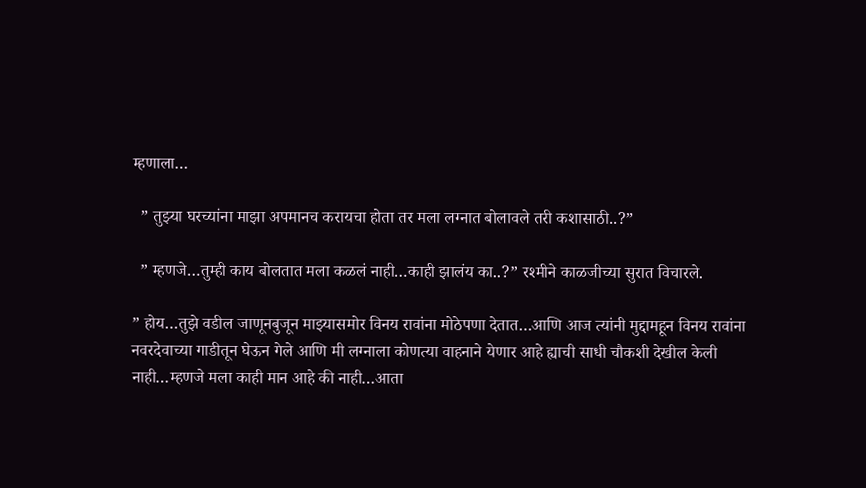म्हणाला…

  ” तुझ्या घरच्यांना माझा अपमानच करायचा होता तर मला लग्नात बोलावले तरी कशासाठी..?”

  ” म्हणजे…तुम्ही काय बोलतात मला कळलं नाही…काही झालंय का..?” रश्मीने काळजीच्या सुरात विचारले.

” होय…तुझे वडील जाणूनबुजून माझ्यासमोर विनय रावांना मोठेपणा देतात…आणि आज त्यांनी मुद्दामहून विनय रावांना नवरदेवाच्या गाडीतून घेऊन गेले आणि मी लग्नाला कोणत्या वाहनाने येणार आहे ह्याची साधी चौकशी देखील केली नाही…म्हणजे मला काही मान आहे की नाही…आता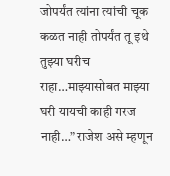जोपर्यंत त्यांना त्यांची चूक कळत नाही तोपर्यंत तू इथे तुझ्या घरीच राहा…माझ्यासोबत माझ्या घरी यायची काही गरज नाही…” राजेश असे म्हणून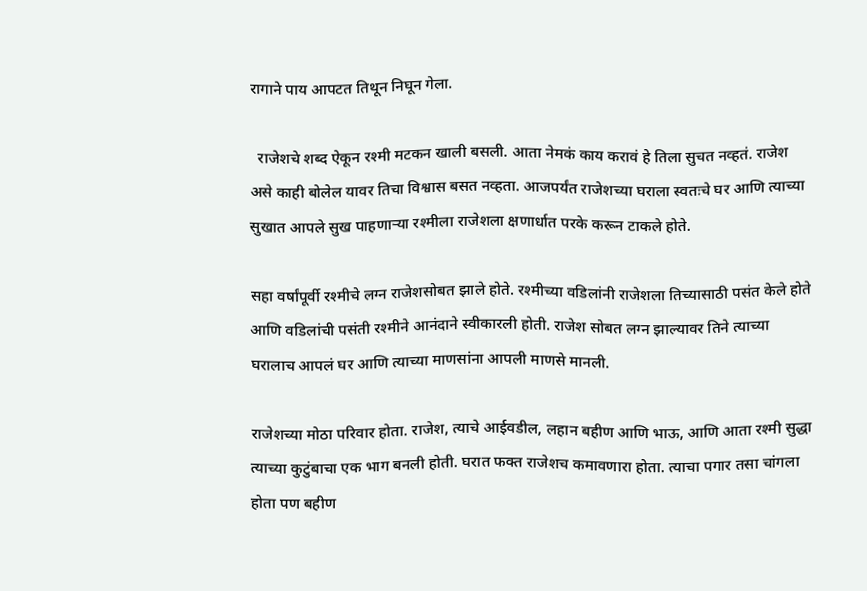रागाने पाय आपटत तिथून निघून गेला.

  राजेशचे शब्द ऐकून रश्मी मटकन खाली बसली. आता नेमकं काय करावं हे तिला सुचत नव्हतं. राजेश असे काही बोलेल यावर तिचा विश्वास बसत नव्हता. आजपर्यंत राजेशच्या घराला स्वतःचे घर आणि त्याच्या सुखात आपले सुख पाहणाऱ्या रश्मीला राजेशला क्षणार्धात परके करून टाकले होते.

सहा वर्षांपूर्वी रश्मीचे लग्न राजेशसोबत झाले होते. रश्मीच्या वडिलांनी राजेशला तिच्यासाठी पसंत केले होते आणि वडिलांची पसंती रश्मीने आनंदाने स्वीकारली होती. राजेश सोबत लग्न झाल्यावर तिने त्याच्या घरालाच आपलं घर आणि त्याच्या माणसांना आपली माणसे मानली.

राजेशच्या मोठा परिवार होता. राजेश, त्याचे आईवडील, लहान बहीण आणि भाऊ, आणि आता रश्मी सुद्धा त्याच्या कुटुंबाचा एक भाग बनली होती. घरात फक्त राजेशच कमावणारा होता. त्याचा पगार तसा चांगला होता पण बहीण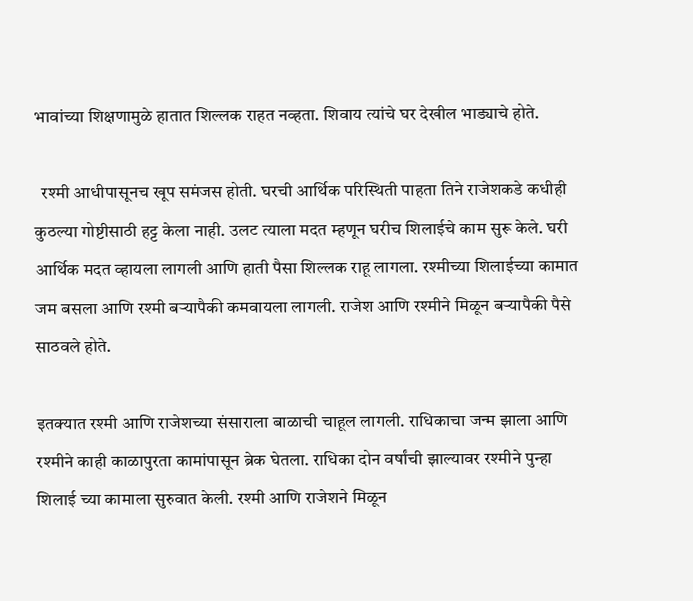भावांच्या शिक्षणामुळे हातात शिल्लक राहत नव्हता. शिवाय त्यांचे घर देखील भाड्याचे होते.

  रश्मी आधीपासूनच खूप समंजस होती. घरची आर्थिक परिस्थिती पाहता तिने राजेशकडे कधीही कुठल्या गोष्टीसाठी हट्ट केला नाही. उलट त्याला मदत म्हणून घरीच शिलाईचे काम सुरू केले. घरी आर्थिक मदत व्हायला लागली आणि हाती पैसा शिल्लक राहू लागला. रश्मीच्या शिलाईच्या कामात जम बसला आणि रश्मी बऱ्यापैकी कमवायला लागली. राजेश आणि रश्मीने मिळून बऱ्यापैकी पैसे साठवले होते.

इतक्यात रश्मी आणि राजेशच्या संसाराला बाळाची चाहूल लागली. राधिकाचा जन्म झाला आणि रश्मीने काही काळापुरता कामांपासून ब्रेक घेतला. राधिका दोन वर्षांची झाल्यावर रश्मीने पुन्हा शिलाई च्या कामाला सुरुवात केली. रश्मी आणि राजेशने मिळून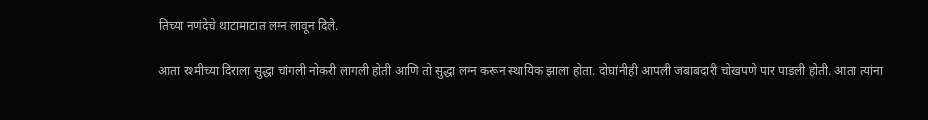तिच्या नणंदेचे थाटामाटात लग्न लावून दिले.

आता रश्मीच्या दिराला सुद्धा चांगली नोकरी लागली होती आणि तो सुद्धा लग्न करून स्थायिक झाला होता. दोघांनीही आपली जबाबदारी चोखपणे पार पाडली होती. आता त्यांना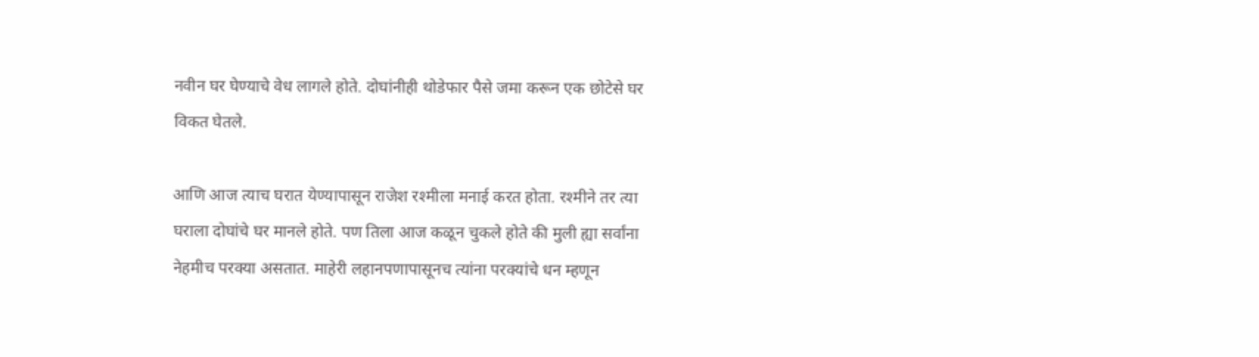नवीन घर घेण्याचे वेध लागले होते. दोघांनीही थोडेफार पैसे जमा करून एक छोटेसे घर विकत घेतले.

आणि आज त्याच घरात येण्यापासून राजेश रश्मीला मनाई करत होता. रश्मीने तर त्या घराला दोघांचे घर मानले होते. पण तिला आज कळून चुकले होते की मुली ह्या सर्वांना नेहमीच परक्या असतात. माहेरी लहानपणापासूनच त्यांना परक्यांचे धन म्हणून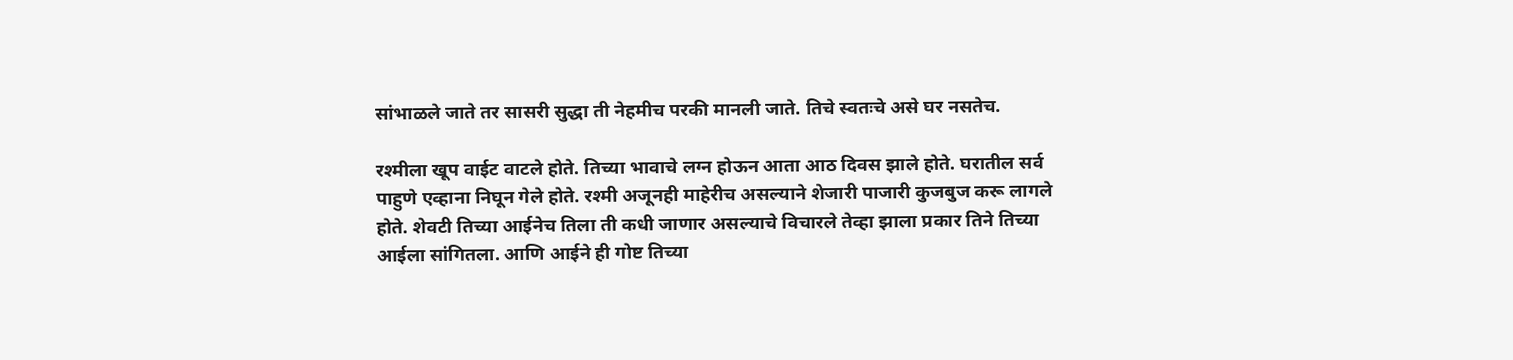सांभाळले जाते तर सासरी सुद्धा ती नेहमीच परकी मानली जाते. तिचे स्वतःचे असे घर नसतेच.

रश्मीला खूप वाईट वाटले होते. तिच्या भावाचे लग्न होऊन आता आठ दिवस झाले होते. घरातील सर्व पाहुणे एव्हाना निघून गेले होते. रश्मी अजूनही माहेरीच असल्याने शेजारी पाजारी कुजबुज करू लागले होते. शेवटी तिच्या आईनेच तिला ती कधी जाणार असल्याचे विचारले तेव्हा झाला प्रकार तिने तिच्या आईला सांगितला. आणि आईने ही गोष्ट तिच्या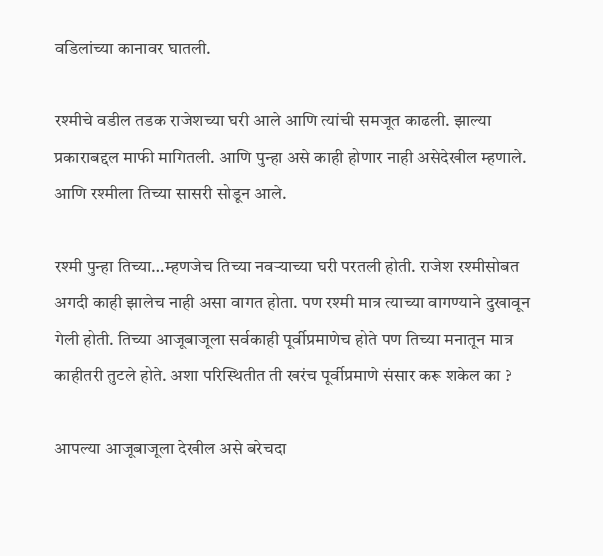वडिलांच्या कानावर घातली.

रश्मीचे वडील तडक राजेशच्या घरी आले आणि त्यांची समजूत काढली. झाल्या प्रकाराबद्दल माफी मागितली. आणि पुन्हा असे काही होणार नाही असेदेखील म्हणाले. आणि रश्मीला तिच्या सासरी सोडून आले.

रश्मी पुन्हा तिच्या…म्हणजेच तिच्या नवऱ्याच्या घरी परतली होती. राजेश रश्मीसोबत अगदी काही झालेच नाही असा वागत होता. पण रश्मी मात्र त्याच्या वागण्याने दुखावून गेली होती. तिच्या आजूबाजूला सर्वकाही पूर्वीप्रमाणेच होते पण तिच्या मनातून मात्र काहीतरी तुटले होते. अशा परिस्थितीत ती खरंच पूर्वीप्रमाणे संसार करू शकेल का ?

आपल्या आजूबाजूला देखील असे बरेचदा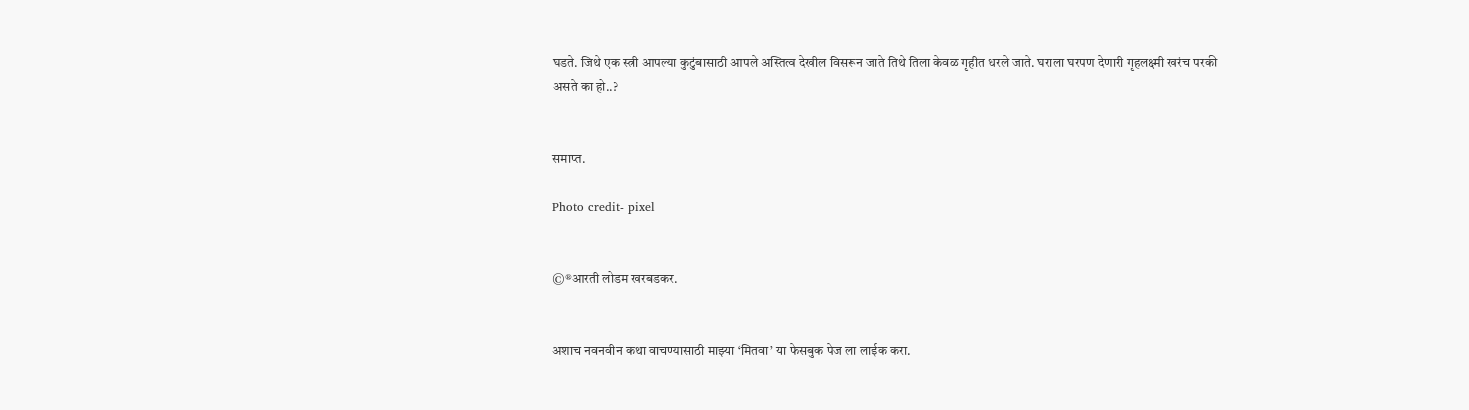घडते. जिथे एक स्त्री आपल्या कुटुंबासाठी आपले अस्तित्व देखील विसरून जाते तिथे तिला केवळ गृहीत धरले जाते. घराला घरपण देणारी गृहलक्ष्मी खरंच परकी असते का हो..?


समाप्त.

Photo credit- pixel


©®आरती लोडम खरबडकर.


अशाच नवनवीन कथा वाचण्यासाठी माझ्या ‘मितवा’ या फेसबुक पेज ला लाईक करा.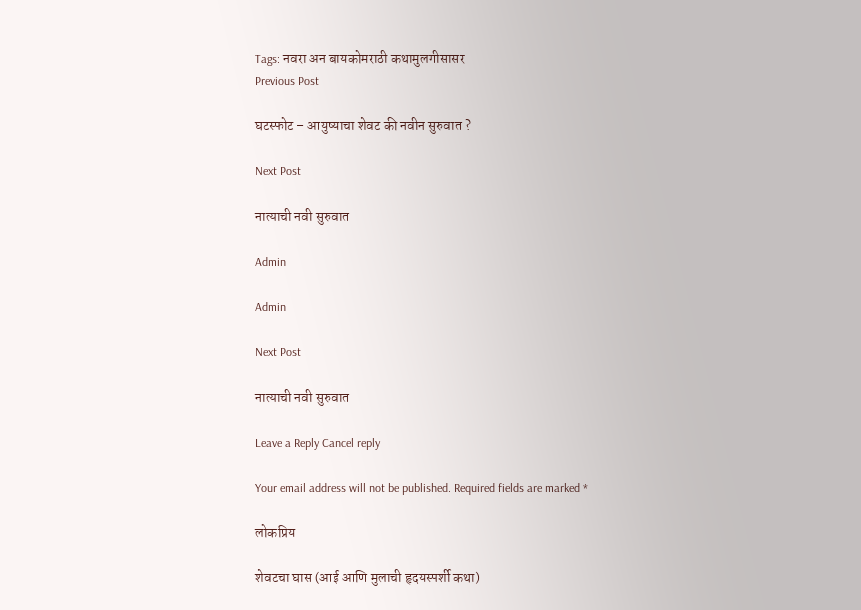Tags: नवरा अन बायकोमराठी कथामुलगीसासर
Previous Post

घटस्फोट – आयुष्याचा शेवट की नवीन सुरुवात ?

Next Post

नात्याची नवी सुरुवात

Admin

Admin

Next Post

नात्याची नवी सुरुवात

Leave a Reply Cancel reply

Your email address will not be published. Required fields are marked *

लोकप्रिय

शेवटचा घास (आई आणि मुलाची हृदयस्पर्शी कथा)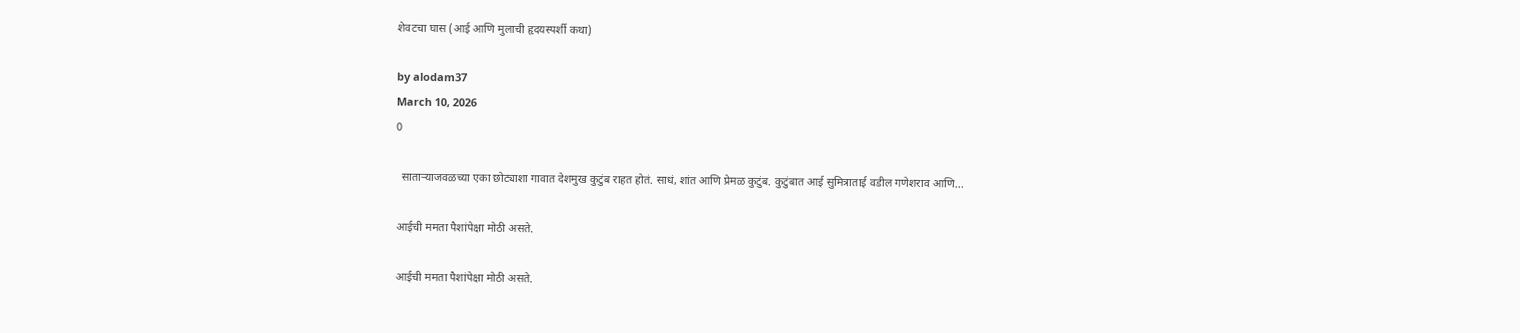शेवटचा घास (आई आणि मुलाची हृदयस्पर्शी कथा)

by alodam37
March 10, 2026
0

  साताऱ्याजवळच्या एका छोट्याशा गावात देशमुख कुटुंब राहत होतं. साधं, शांत आणि प्रेमळ कुटुंब. कुटुंबात आई सुमित्राताई वडील गणेशराव आणि...

आईची ममता पैशांपेक्षा मोठी असते.

आईची ममता पैशांपेक्षा मोठी असते.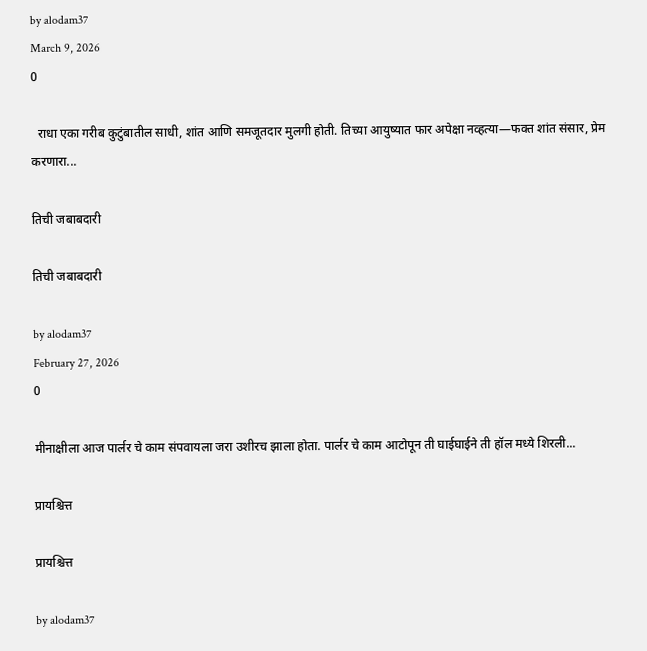by alodam37
March 9, 2026
0

  राधा एका गरीब कुटुंबातील साधी, शांत आणि समजूतदार मुलगी होती. तिच्या आयुष्यात फार अपेक्षा नव्हत्या—फक्त शांत संसार, प्रेम करणारा...

तिची जबाबदारी

तिची जबाबदारी

by alodam37
February 27, 2026
0

मीनाक्षीला आज पार्लर चे काम संपवायला जरा उशीरच झाला होता. पार्लर चे काम आटोपून ती घाईघाईने ती हॉल मध्ये शिरली...

प्रायश्चित्त

प्रायश्चित्त

by alodam37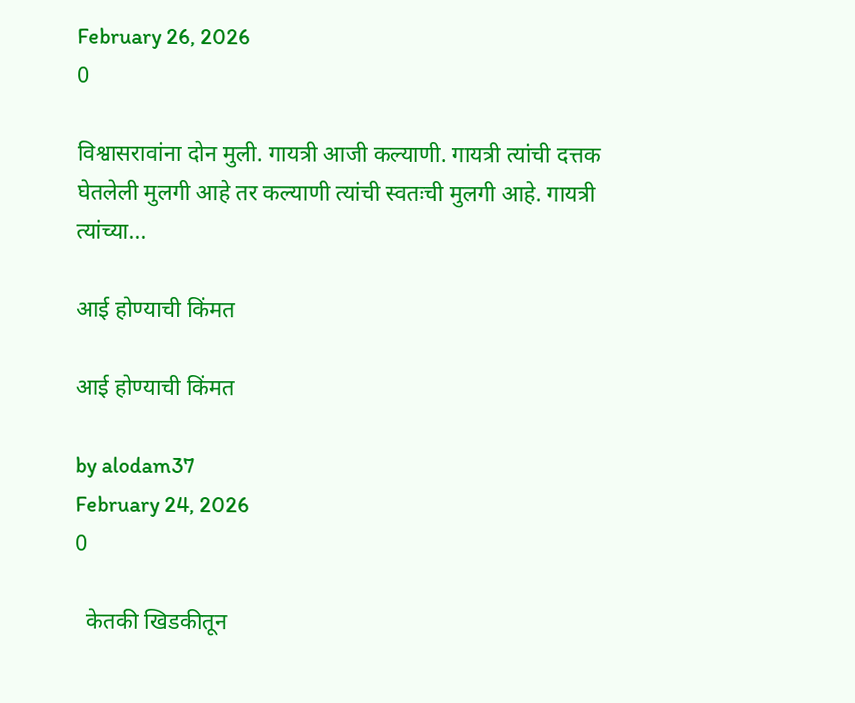February 26, 2026
0

विश्वासरावांना दोन मुली. गायत्री आजी कल्याणी. गायत्री त्यांची दत्तक घेतलेली मुलगी आहे तर कल्याणी त्यांची स्वतःची मुलगी आहे. गायत्री त्यांच्या...

आई होण्याची किंमत

आई होण्याची किंमत

by alodam37
February 24, 2026
0

  केतकी खिडकीतून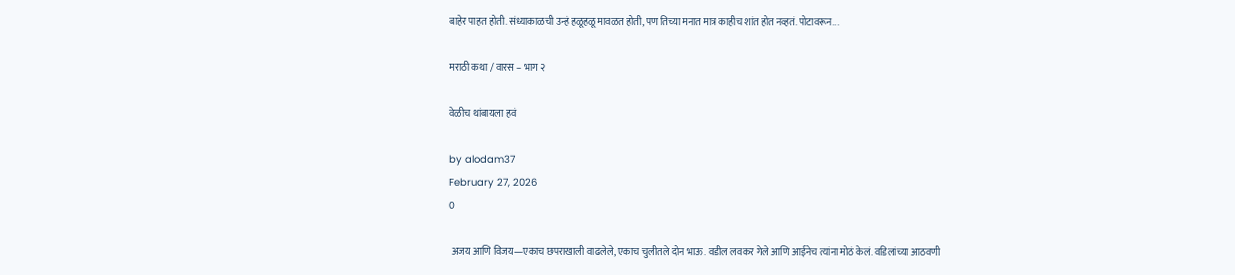बाहेर पाहत होती. संध्याकाळची उन्हं हळूहळू मावळत होती, पण तिच्या मनात मात्र काहीच शांत होत नव्हतं. पोटावरून...

मराठी कथा / वारस – भाग २

वेळीच थांबायला हवं

by alodam37
February 27, 2026
0

 अजय आणि विजय—एकाच छपराखाली वाढलेले, एकाच चुलीतले दोन भाऊ. वडील लवकर गेले आणि आईनेच त्यांना मोठं केलं. वडिलांच्या आठवणी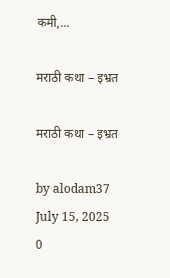कमी,...

मराठी कथा – इभ्रत

मराठी कथा – इभ्रत

by alodam37
July 15, 2025
0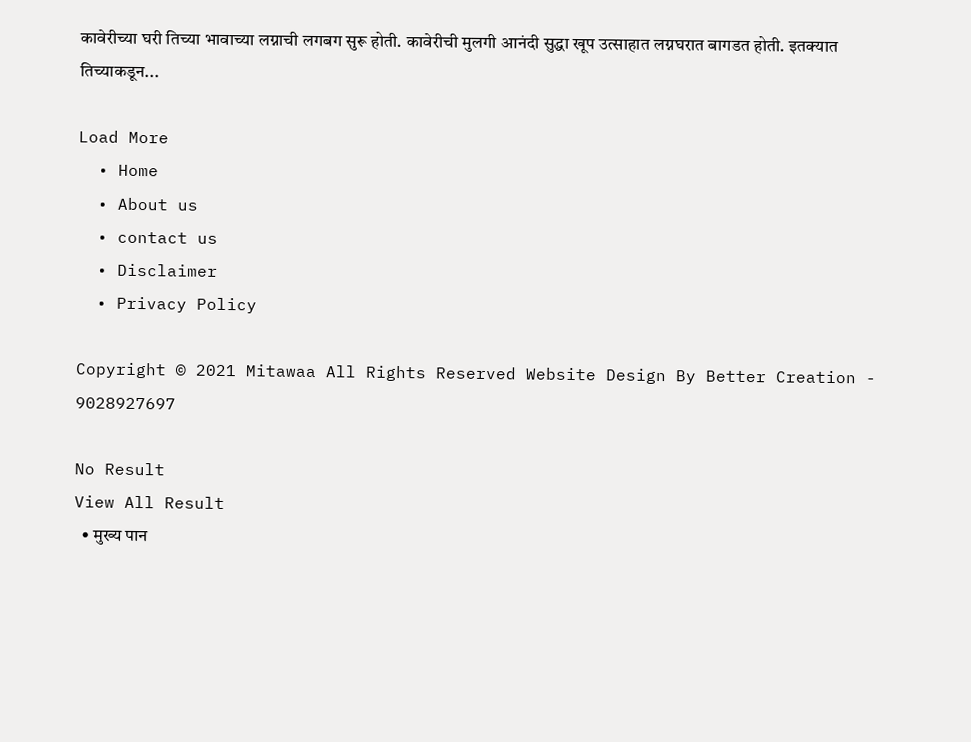कावेरीच्या घरी तिच्या भावाच्या लग्नाची लगबग सुरू होती. कावेरीची मुलगी आनंदी सुद्धा खूप उत्साहात लग्नघरात बागडत होती. इतक्यात तिच्याकडून...

Load More
  • Home
  • About us
  • contact us
  • Disclaimer
  • Privacy Policy

Copyright © 2021 Mitawaa All Rights Reserved Website Design By Better Creation - 9028927697

No Result
View All Result
  • मुख्य पान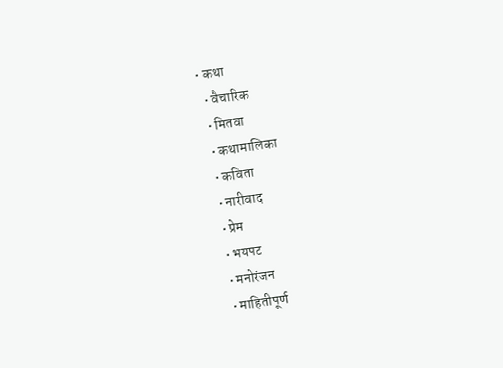• कथा
  • वैचारिक
  • मितवा
  • कथामालिका
  • कविता
  • नारीवाद
  • प्रेम
  • भयपट
  • मनोरंजन
  • माहितीपूर्ण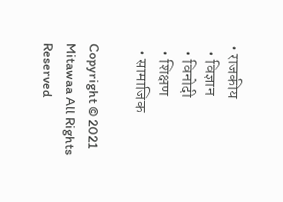• राजकीय
  • विज्ञान
  • विनोदी
  • शिक्षण
  • सामाजिक

Copyright © 2021 Mitawaa All Rights Reserved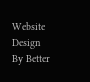Website Design By Better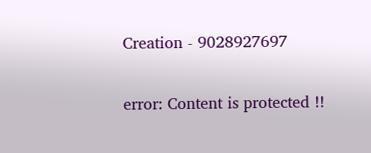Creation - 9028927697

error: Content is protected !!